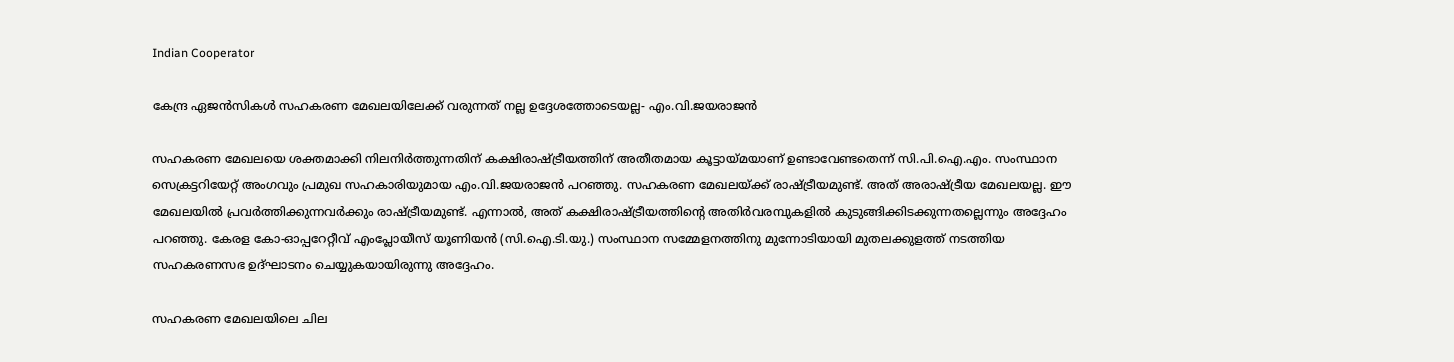Indian Cooperator

കേന്ദ്ര ഏജന്‍സികള്‍ സഹകരണ മേഖലയിലേക്ക് വരുന്നത് നല്ല ഉദ്ദേശത്തോടെയല്ല- എം.വി.ജയരാജന്‍

സഹകരണ മേഖലയെ ശക്തമാക്കി നിലനിര്‍ത്തുന്നതിന് കക്ഷിരാഷ്ട്രീയത്തിന് അതീതമായ കൂട്ടായ്മയാണ് ഉണ്ടാവേണ്ടതെന്ന് സി.പി.ഐ.എം. സംസ്ഥാന സെക്രട്ടറിയേറ്റ് അംഗവും പ്രമുഖ സഹകാരിയുമായ എം.വി.ജയരാജന്‍ പറഞ്ഞു. സഹകരണ മേഖലയ്ക്ക് രാഷ്ട്രീയമുണ്ട്. അത് അരാഷ്ട്രീയ മേഖലയല്ല. ഈ മേഖലയില്‍ പ്രവര്‍ത്തിക്കുന്നവര്‍ക്കും രാഷ്ട്രീയമുണ്ട്. എന്നാല്‍, അത് കക്ഷിരാഷ്ട്രീയത്തിന്റെ അതിര്‍വരമ്പുകളില്‍ കുടുങ്ങിക്കിടക്കുന്നതല്ലെന്നും അദ്ദേഹം പറഞ്ഞു. കേരള കോ-ഓപ്പറേറ്റീവ് എംപ്ലോയീസ് യൂണിയന്‍ (സി.ഐ.ടി.യു.) സംസ്ഥാന സമ്മേളനത്തിനു മുന്നോടിയായി മുതലക്കുളത്ത് നടത്തിയ സഹകരണസഭ ഉദ്ഘാടനം ചെയ്യുകയായിരുന്നു അദ്ദേഹം.

സഹകരണ മേഖലയിലെ ചില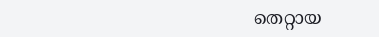തെറ്റായ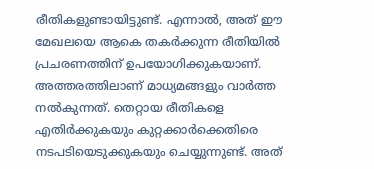രീതികളുണ്ടായിട്ടുണ്ട്. എന്നാല്‍, അത് ഈ മേഖലയെ ആകെ തകര്‍ക്കുന്ന രീതിയില്‍ പ്രചരണത്തിന് ഉപയോഗിക്കുകയാണ്. അത്തരത്തിലാണ് മാധ്യമങ്ങളും വാര്‍ത്ത നല്‍കുന്നത്. തെറ്റായ രീതികളെ എതിര്‍ക്കുകയും കുറ്റക്കാര്‍ക്കെതിരെ നടപടിയെടുക്കുകയും ചെയ്യുന്നുണ്ട്. അത്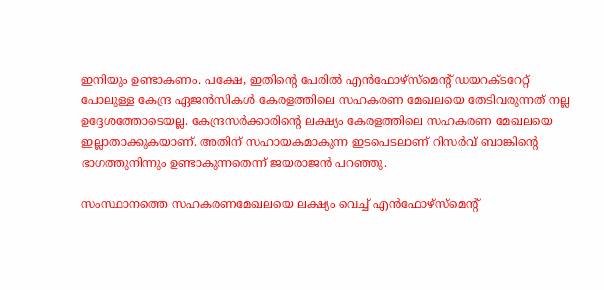ഇനിയും ഉണ്ടാകണം. പക്ഷേ, ഇതിന്റെ പേരില്‍ എന്‍ഫോഴ്‌സ്‌മെന്റ് ഡയറക്ടറേറ്റ് പോലുള്ള കേന്ദ്ര ഏജന്‍സികള്‍ കേരളത്തിലെ സഹകരണ മേഖലയെ തേടിവരുന്നത് നല്ല ഉദ്ദേശത്തോടെയല്ല. കേന്ദ്രസര്‍ക്കാരിന്റെ ലക്ഷ്യം കേരളത്തിലെ സഹകരണ മേഖലയെ ഇല്ലാതാക്കുകയാണ്. അതിന് സഹായകമാകുന്ന ഇടപെടലാണ് റിസര്‍വ് ബാങ്കിന്റെ ഭാഗത്തുനിന്നും ഉണ്ടാകുന്നതെന്ന് ജയരാജന്‍ പറഞ്ഞു.

സംസ്ഥാനത്തെ സഹകരണമേഖലയെ ലക്ഷ്യം വെച്ച് എന്‍ഫോഴ്‌സ്‌മെന്റ്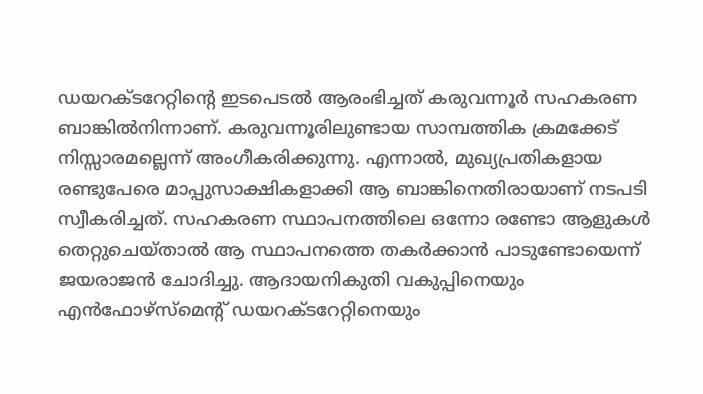ഡയറക്ടറേറ്റിന്റെ ഇടപെടല്‍ ആരംഭിച്ചത് കരുവന്നൂര്‍ സഹകരണ ബാങ്കില്‍നിന്നാണ്. കരുവന്നൂരിലുണ്ടായ സാമ്പത്തിക ക്രമക്കേട് നിസ്സാരമല്ലെന്ന് അംഗീകരിക്കുന്നു. എന്നാല്‍, മുഖ്യപ്രതികളായ രണ്ടുപേരെ മാപ്പുസാക്ഷികളാക്കി ആ ബാങ്കിനെതിരായാണ് നടപടി സ്വീകരിച്ചത്. സഹകരണ സ്ഥാപനത്തിലെ ഒന്നോ രണ്ടോ ആളുകള്‍ തെറ്റുചെയ്താല്‍ ആ സ്ഥാപനത്തെ തകര്‍ക്കാന്‍ പാടുണ്ടോയെന്ന് ജയരാജന്‍ ചോദിച്ചു. ആദായനികുതി വകുപ്പിനെയും എന്‍ഫോഴ്‌സ്‌മെന്റ് ഡയറക്ടറേറ്റിനെയും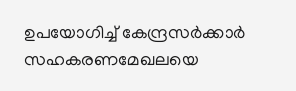ഉപയോഗിച്ച് കേന്ദ്രസര്‍ക്കാര്‍ സഹകരണമേഖലയെ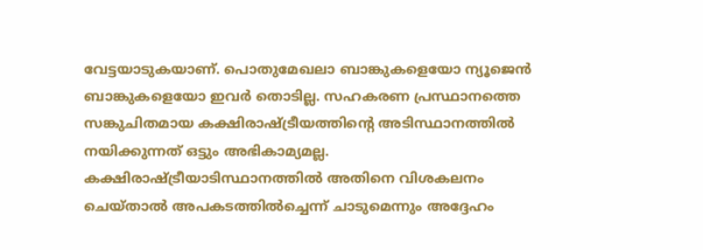വേട്ടയാടുകയാണ്. പൊതുമേഖലാ ബാങ്കുകളെയോ ന്യൂജെന്‍ ബാങ്കുകളെയോ ഇവര്‍ തൊടില്ല. സഹകരണ പ്രസ്ഥാനത്തെ സങ്കുചിതമായ കക്ഷിരാഷ്ട്രീയത്തിന്റെ അടിസ്ഥാനത്തില്‍ നയിക്കുന്നത് ഒട്ടും അഭികാമ്യമല്ല. കക്ഷിരാഷ്ട്രീയാടിസ്ഥാനത്തില്‍ അതിനെ വിശകലനം ചെയ്താല്‍ അപകടത്തില്‍ച്ചെന്ന് ചാടുമെന്നും അദ്ദേഹം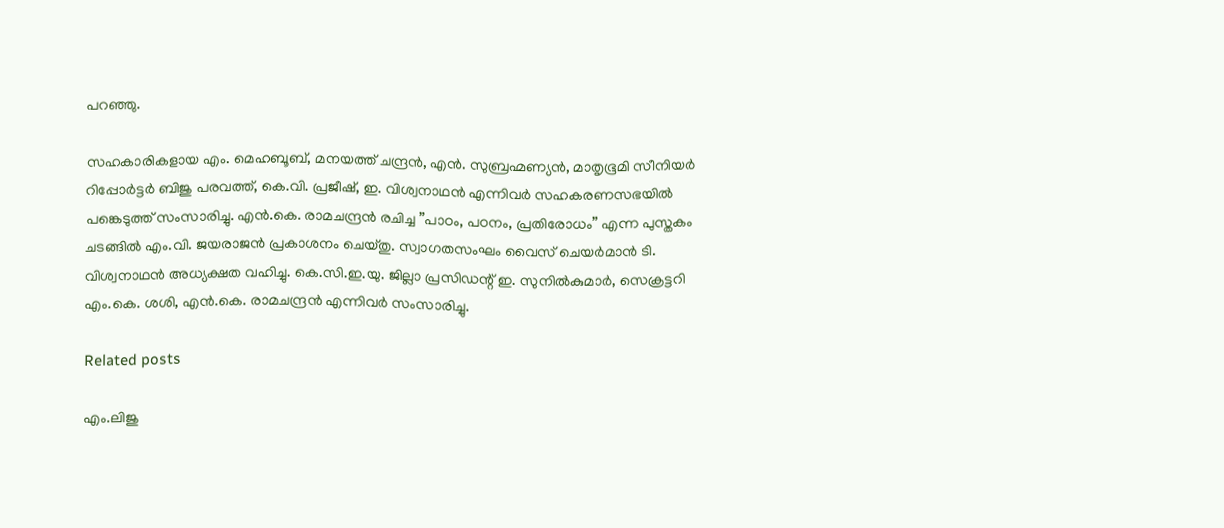പറഞ്ഞു.

സഹകാരികളായ എം. മെഹബൂബ്, മനയത്ത് ചന്ദ്രന്‍, എന്‍. സുബ്രഹ്മണ്യന്‍, മാതൃഭൂമി സീനിയര്‍ റിപ്പോര്‍ട്ടര്‍ ബിജു പരവത്ത്, കെ.വി. പ്രജീഷ്, ഇ. വിശ്വനാഥന്‍ എന്നിവര്‍ സഹകരണസഭയില്‍ പങ്കെടുത്ത് സംസാരിച്ചു. എന്‍.കെ. രാമചന്ദ്രന്‍ രചിച്ച ”പാഠം, പഠനം, പ്രതിരോധം” എന്ന പുസ്തകം ചടങ്ങില്‍ എം.വി. ജയരാജന്‍ പ്രകാശനം ചെയ്തു. സ്വാഗതസംഘം വൈസ് ചെയര്‍മാന്‍ ടി. വിശ്വനാഥന്‍ അധ്യക്ഷത വഹിച്ചു. കെ.സി.ഇ.യു. ജില്ലാ പ്രസിഡന്റ് ഇ. സുനില്‍കുമാര്‍, സെക്രട്ടറി എം.കെ. ശശി, എന്‍.കെ. രാമചന്ദ്രന്‍ എന്നിവര്‍ സംസാരിച്ചു.

Related posts

എം.ലിജു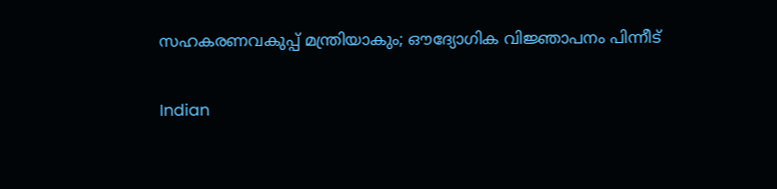സഹകരണവകുപ്പ് മന്ത്രിയാകും; ഔദ്യോഗിക വിജ്ഞാപനം പിന്നീട്

Indian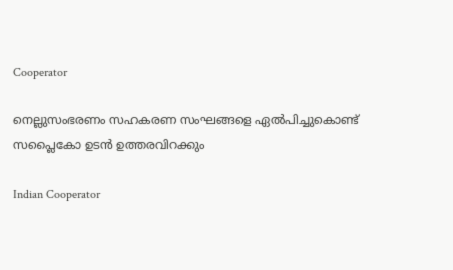Cooperator

നെല്ലുസംഭരണം സഹകരണ സംഘങ്ങളെ ഏല്‍പിച്ചുകൊണ്ട് സപ്ലൈകോ ഉടന്‍ ഉത്തരവിറക്കും

Indian Cooperator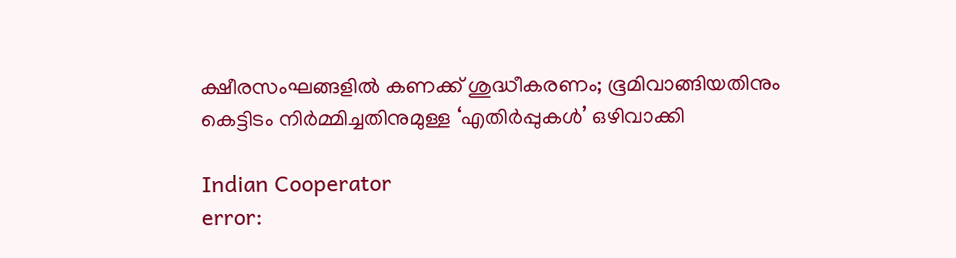ക്ഷീരസംഘങ്ങളില്‍ കണക്ക് ശുദ്ധീകരണം; ഭൂമിവാങ്ങിയതിനും കെട്ടിടം നിര്‍മ്മിച്ചതിനുമുള്ള ‘എതിര്‍പ്പുകള്‍’ ഒഴിവാക്കി

Indian Cooperator
error: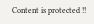Content is protected !!